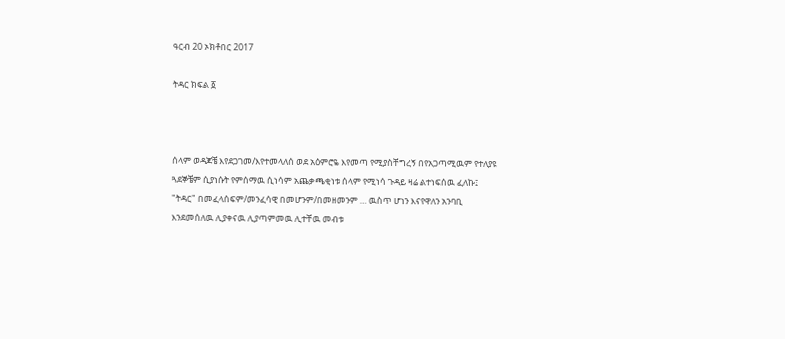ዓርብ 20 ኦክቶበር 2017

ትዳር ክፍል ፩



ሰላም ወዳጆቼ እየደጋገመ/እየተመላለሰ ወደ አዕምሮዬ እየመጣ የሚያስቸግረኝ በየአጋጣሚዉም የተለያዩ ጓደኞቼም ሲያነሱት የምሰማዉ ሲነሳም አጨቃጫቂነቱ ሰላም የሚነሳ ጉዳይ ዛሬ ልተነፍሰዉ ፈለኩ፤ "ትዳር" በመፈላሰፍም/መንፈሳዊ በመሆንም/በመዘመንም … ዉስጥ ሆነን እናየዋለን አንባቢ እንደመሰለዉ ሊያቀናዉ ሊያጣምመዉ ሊተቸዉ መብቱ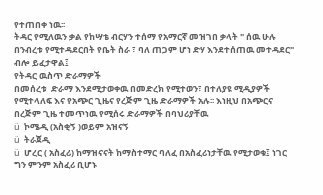የተጠበቀ ነዉ፡፡
ትዳር የሚለዉን ቃል የከሣቴ ብርሃን ተሰማ የአማርኛ መዝገበ ቃላት " ሰዉ ሁሉ በንብረቱ የሚተዳደርበት የቤት ስራ ፣ ባለ ጠጋም ሆነ ድሃ እንደተሰጠዉ መተዳደር" ብሎ ይፈታዋል፤
የትዳር ዉስጥ ድራማዎች
በመሰረቱ  ድራማ እንደሚታወቀዉ በመድረክ የሚተወን፣ በተለያዩ ሚዲያዎች የሚተላለፍ እና የአጭር ጊዜና የረጅም ጊዜ ድራማዎች አሉ፡፡ እነዚህ በአጭርና በረጅም ጊዜ ተመጥነዉ የሚሰሩ ድራማዎች በባህሪያቸዉ
ü  ኮሜዲ (አስቂኝ )ወይም አዝናኝ
ü  ትራጀዲ
ü  ሆረር ( አስፈሪ) ከማዝናናት ከማስተማር ባለፈ በአስፈሪነታቸዉ የሚታወቁ፤ ነገር ግን ምንም አስፈሪ ቢሆኑ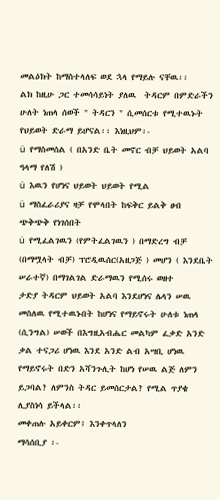መልዕክት ከማስተላለፍ ወደ ኋላ የማይሉ ናቸዉ፡፡
ልክ ከዚሁ ጋር ተመሳሳይነት ያለዉ  ትዳርም በምድራችን ሁለት ነጠላ ሰወች " ትዳርን " ሲመሰርቱ የሚተዉኑት የህይወት ድራማ ይሆናል፡፡ እነዚህም፡-
ü  የማስመሰል ( በአንድ ቤት መኖር ብቻ ህይወት አልባ ዓላማ የለሽ )
ü  እዉን የሆነና ህይወት ህይወት የሚል
ü  ማስፈራሪያና ዛቻ የሞላበት ከፍቅር ይልቅ ፀብ ጭቅጭቅ የነገሰበት
ü  የሚፈልገዉን (የምትፈልገዉን ) በማድረግ ብቻ (በማሟላት ብቻ) ፕሮዲዉሰር(አዘጋጅ ) መሆን ( እንደቤት ሠራተኛ) በማገልገል ድራማዉን የሚሰሩ ወዘተ
ታድያ ትዳርም ህይወት አልባ እንደሆነና ሌላን ሠዉ መስለዉ የሚተዉኑበት ከሆነና የማይኖሩት ሁለቱ ነጠላ (ሲንግል) ሠወች በእግዚአብሔር መልካም ፈቃድ አንድ ቃል ተናጋሪ ሆነዉ እንደ አንድ ልብ አሣቢ ሆነዉ የማይኖሩት በድን አሻንጉሊት ከሆነ የሠዉ ልጅ ለምን ይጋባል? ለምንስ ትዳር ይመሰርታል? የሚል ጥያቄ ሊያስነሳ ይችላል፡፡
መቀጠሉ አይቀርም፤ እንቀጥላለን
ማሳሰቢያ ፡-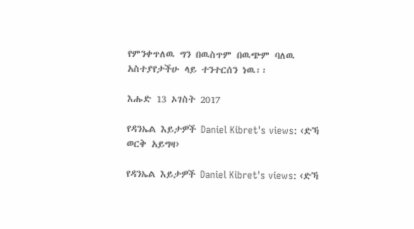የምንቀጥለዉ ግን በዉስጥም በዉጭም ባለዉ አስተያየታችሁ ላይ ተንተርሰን ነዉ፡፡

እሑድ 13 ኦገስት 2017

የዳንኤል እይታዎች Daniel Kibret's views: ‹ድኻ ወርቅ አይግዛ›

የዳንኤል እይታዎች Daniel Kibret's views: ‹ድኻ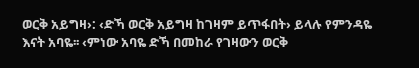ወርቅ አይግዛ›: ‹ድኻ ወርቅ አይግዛ ከገዛም ይጥፋበት› ይላሉ የምንዳዬ እናት አባዬ፡፡ ‹ምነው አባዬ ድኻ በመከራ የገዛውን ወርቅ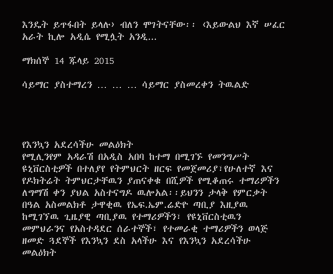እንዴት ይጥፋበት ይላሉ› ብለን ሞገትናቸው፡፡ ‹እይውልህ እኛ ሠፈር አራት ኪሎ አዲሴ የሚሏት አንዲ...

ማክሰኞ 14 ጁላይ 2015

ሳይማር ያስተማረን … … … ሳይማር ያስመረቀን ትዉልድ




የእንኳን አደረሳችሁ መልዕክት
የሚሊንየም አዳራሽ በአዲስ አበባ ከተማ በሚገኙ የመንግሥት ዩኒቨርስቲዎች በተለያየ የትምህርት ዘርፍ የመጀመሪያ፣የሁለተኛ እና የዶክትሬት ትምህርታቸዉን ያጠናቀቁ በሺዎች የሚቆጠሩ ተማሪዎችን ለግማሽ ቀን ያህል አስተናግዶ ዉሎአል፡፡ይህንን ታላቅ የምርቃት በዓል አስመልክቶ ታዋቂዉ የኤፍ.ኤም.ሬድዮ ጣቢያ እዚያዉ ከሚገኘዉ ጊዜያዊ ጣቢያዉ የተማሪዎችን፣ የዩኒቨርስቲዉን መምህራንና የአስተዳደር ሰራተኞች፣ የተመራቂ ተማሪዎችን ወላጅ ዘመድ ጓደኞች የእንኳን ደስ አላችሁ እና የእንኳን አደረሳችሁ መልዕክት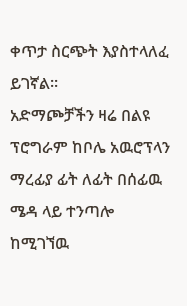ቀጥታ ስርጭት እያስተላለፈ ይገኛል፡፡
አድማጮቻችን ዛሬ በልዩ ፕሮግራም ከቦሌ አዉሮፕላን ማረፊያ ፊት ለፊት በሰፊዉ ሜዳ ላይ ተንጣሎ ከሚገኘዉ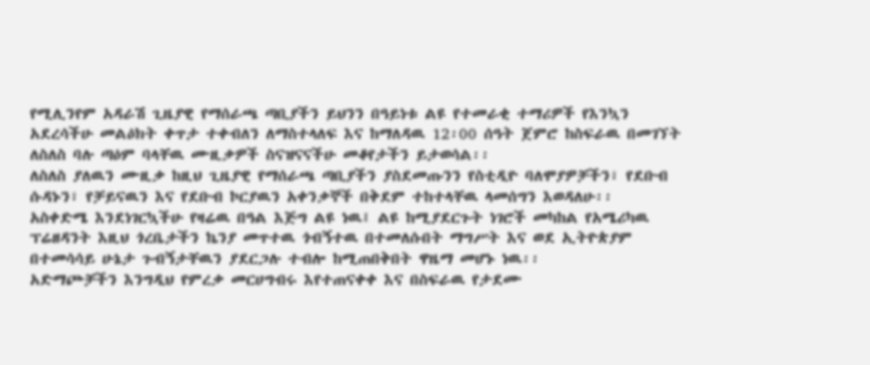የሚሊንየም አዳራሽ ጊዜያዊ የማሰራጫ ጣቢያችን ይህንን በዓይነቱ ልዩ የተመራቂ ተማሪዎች የእንኳን አደረሳችሁ መልዕክት ቀጥታ ተቀብለን ለማስተላለፍ እና ከማለዳዉ 12፡00 ሰዓት ጀምሮ ከስፍራዉ በመገኘት ለስለስ ባሉ ጣዕም ባላቸዉ ሙዚቃዎች ስናዝናናችሁ መቆየታችን ይታወሳል፡፡
ለስለስ ያለዉን ሙዚቃ ከዚህ ጊዜያዊ የማሰራጫ ጣቢያችን ያስደመጡንን የስቲዲዮ ባለሞያዎቻችን፣ የደቡብ ሱዳኑን፣ የቻይናዉን እና የደቡብ ኮርያዉን አቀንቃኞች በቅደም ተከተላቸዉ ላመሰግን እወዳለሁ፡፡
አስቀድሜ እንደነገርኳችሁ የዛሬዉ በዓል እጅግ ልዩ ነዉ፤ ልዩ ከሚያደርጉት ነገሮች መካከል የአሜሪካዉ ፕሬዘዳንት እዚህ ጎረቤታችን ኬንያ መጥተዉ ጎብኝተዉ በተመለሱበት ማግሥት እና ወደ ኢትዮጵያም በተመሳሳይ ሁኔታ ጉብኝታቸዉን ያደርጋሉ ተብሎ ከሚጠበቅበት ዋዜማ መሆኑ ነዉ፡፡
አድማጮቻችን እንግዲህ የምረቃ መርሀግብሩ እየተጠናቀቀ እና በስፍራዉ የታደሙ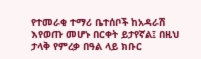የተመራቂ ተማሪ ቤተሰቦች ከአዳራሽ እየወጡ መሆኑ በርቀት ይታየኛል፤ በዚህ ታላቅ የምረቃ በዓል ላይ ክቡር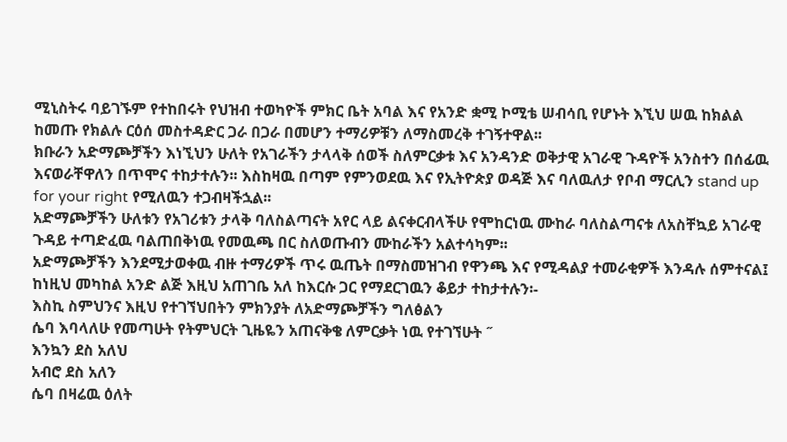ሚኒስትሩ ባይገኙም የተከበሩት የህዝብ ተወካዮች ምክር ቤት አባል እና የአንድ ቋሚ ኮሚቴ ሠብሳቢ የሆኑት እኚህ ሠዉ ከክልል ከመጡ የክልሉ ርዕሰ መስተዳድር ጋራ በጋራ በመሆን ተማሪዎቹን ለማስመረቅ ተገኝተዋል፡፡
ክቡራን አድማጮቻችን እነኚህን ሁለት የአገራችን ታላላቅ ሰወች ስለምርቃቱ እና አንዳንድ ወቅታዊ አገራዊ ጉዳዮች አንስተን በሰፊዉ እናወራቸዋለን በጥሞና ተከታተሉን፡፡ እስከዛዉ በጣም የምንወደዉ እና የኢትዮጵያ ወዳጅ እና ባለዉለታ የቦብ ማርሊን stand up for your right የሚለዉን ተጋብዛችኋል፡፡
አድማጮቻችን ሁለቱን የአገሪቱን ታላቅ ባለስልጣናት አየር ላይ ልናቀርብላችሁ የሞከርነዉ ሙከራ ባለስልጣናቱ ለአስቸኳይ አገራዊ ጉዳይ ተጣድፈዉ ባልጠበቅነዉ የመዉጫ በር ስለወጡብን ሙከራችን አልተሳካም፡፡
አድማጮቻችን እንደሚታወቀዉ ብዙ ተማሪዎች ጥሩ ዉጤት በማስመዝገብ የዋንጫ እና የሚዳልያ ተመራቂዎች እንዳሉ ሰምተናል፤ ከነዚህ መካከል አንድ ልጅ እዚህ አጠገቤ አለ ከእርሱ ጋር የማደርገዉን ቆይታ ተከታተሉን፡-
እስኪ ስምህንና እዚህ የተገኘህበትን ምክንያት ለአድማጮቻችን ግለፅልን
ሴባ እባላለሁ የመጣሁት የትምህርት ጊዜዬን አጠናቅቄ ለምርቃት ነዉ የተገኘሁት ˝
እንኳን ደስ አለህ
አብሮ ደስ አለን
ሴባ በዛሬዉ ዕለት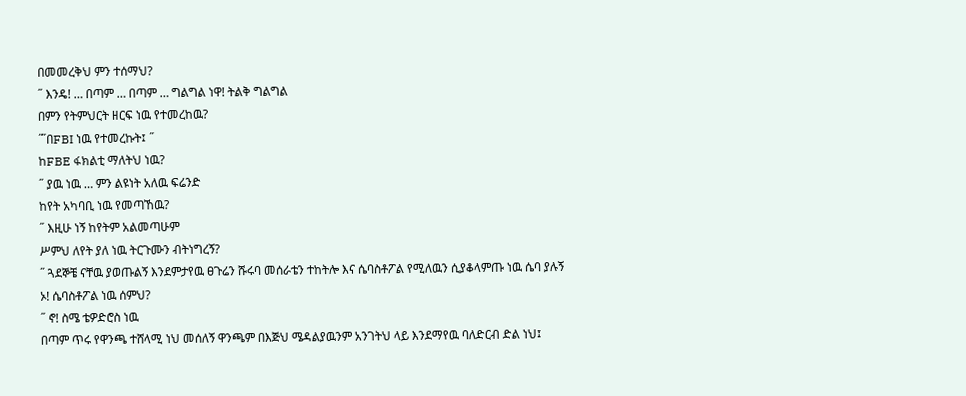በመመረቅህ ምን ተሰማህ?
˝ እንዴ! … በጣም … በጣም … ግልግል ነዋ! ትልቅ ግልግል
በምን የትምህርት ዘርፍ ነዉ የተመረከዉ?
˝̋ በFBI ነዉ የተመረኩት፤ ˝
ከFBE ፋክልቲ ማለትህ ነዉ?
˝ ያዉ ነዉ … ምን ልዩነት አለዉ ፍሬንድ
ከየት አካባቢ ነዉ የመጣኸዉ?
˝ እዚሁ ነኝ ከየትም አልመጣሁም
ሥምህ ለየት ያለ ነዉ ትርጉሙን ብትነግረኝ?
˝ ጓደኞቼ ናቸዉ ያወጡልኝ እንደምታየዉ ፀጉሬን ሹሩባ መሰራቴን ተከትሎ እና ሴባስቶፖል የሚለዉን ሲያቆላምጡ ነዉ ሴባ ያሉኝ
ኦ! ሴባስቶፖል ነዉ ሰምህ?
˝ ኖ! ስሜ ቴዎድሮስ ነዉ
በጣም ጥሩ የዋንጫ ተሸላሚ ነህ መሰለኝ ዋንጫም በእጅህ ሜዳልያዉንም አንገትህ ላይ እንደማየዉ ባለድርብ ድል ነህ፤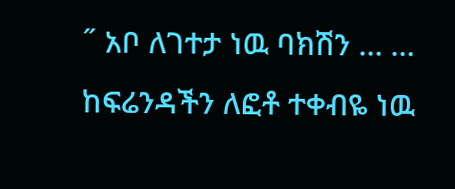˝ አቦ ለገተታ ነዉ ባክሽን … … ከፍሬንዳችን ለፎቶ ተቀብዬ ነዉ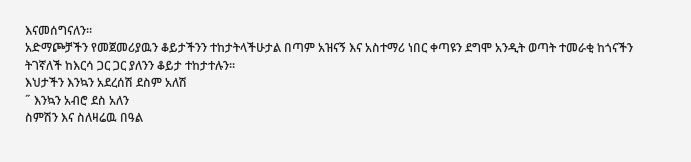እናመሰግናለን፡፡
አድማጮቻችን የመጀመሪያዉን ቆይታችንን ተከታትላችሁታል በጣም አዝናኝ እና አስተማሪ ነበር ቀጣዩን ደግሞ አንዲት ወጣት ተመራቂ ከጎናችን ትገኛለች ከእርሳ ጋር ጋር ያለንን ቆይታ ተከታተሉን፡፡
እህታችን እንኳን አደረሰሽ ደስም አለሽ
˝ እንኳን አብሮ ደስ አለን
ስምሽን እና ስለዛሬዉ በዓል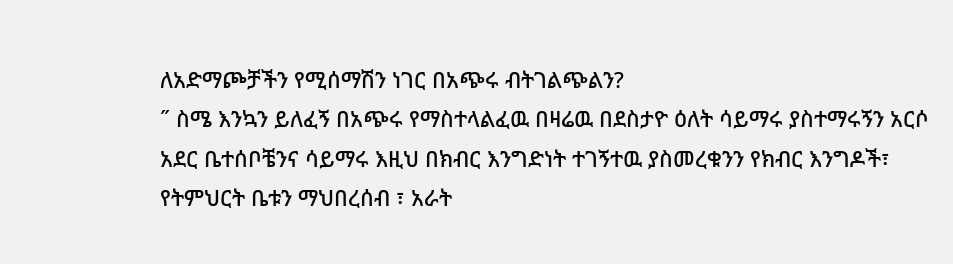ለአድማጮቻችን የሚሰማሽን ነገር በአጭሩ ብትገልጭልን?
˝ ስሜ እንኳን ይለፈኝ በአጭሩ የማስተላልፈዉ በዛሬዉ በደስታዮ ዕለት ሳይማሩ ያስተማሩኝን አርሶ አደር ቤተሰቦቼንና ሳይማሩ እዚህ በክብር እንግድነት ተገኝተዉ ያስመረቁንን የክብር እንግዶች፣ የትምህርት ቤቱን ማህበረሰብ ፣ አራት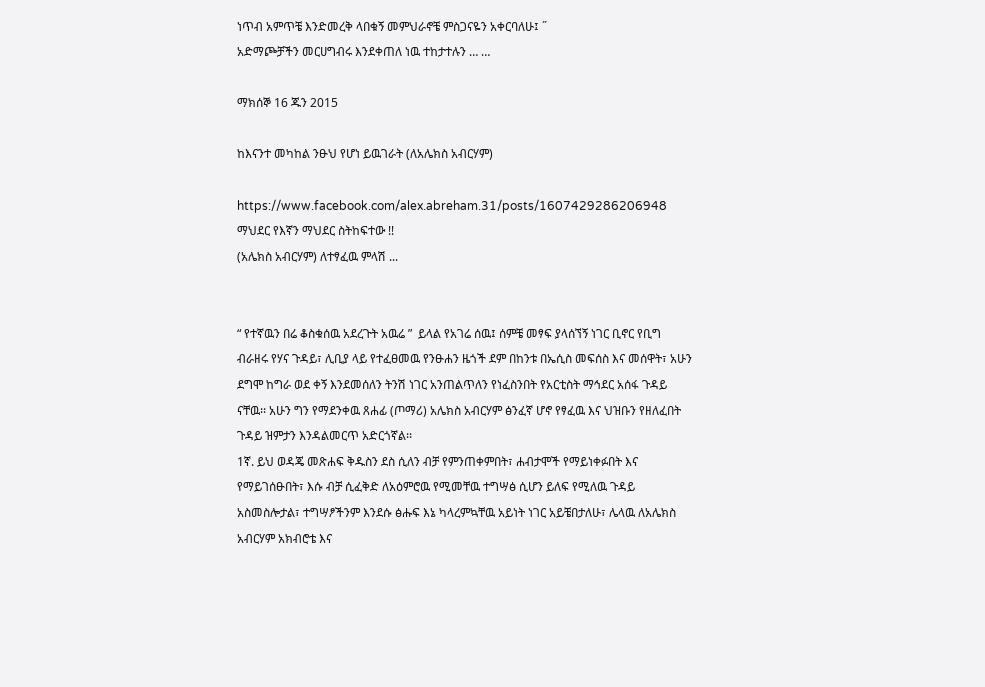ነጥብ አምጥቼ እንድመረቅ ላበቁኝ መምህራኖቼ ምስጋናዬን አቀርባለሁ፤ ˝
አድማጮቻችን መርሀግብሩ እንደቀጠለ ነዉ ተከታተሉን … …

ማክሰኞ 16 ጁን 2015

ከእናንተ መካከል ንፁህ የሆነ ይዉገራት (ለአሌክስ አብርሃም)

https://www.facebook.com/alex.abreham.31/posts/1607429286206948
ማህደር የእኛን ማህደር ስትከፍተው !!
(አሌክስ አብርሃም) ለተፃፈዉ ምላሽ ...


“ የተኛዉን በሬ ቆስቁሰዉ አደረጉት አዉሬ ”  ይላል የአገሬ ሰዉ፤ ሰምቼ መፃፍ ያላሰኘኝ ነገር ቢኖር የቢግ ብራዘሩ የሃና ጉዳይ፣ ሊቢያ ላይ የተፈፀመዉ የንፁሐን ዜጎች ደም በከንቱ በኤሲስ መፍሰስ እና መሰዋት፣ አሁን ደግሞ ከግራ ወደ ቀኝ እንደመሰለን ትንሽ ነገር አንጠልጥለን የነፈስንበት የአርቲስት ማኅደር አሰፋ ጉዳይ ናቸዉ፡፡ አሁን ግን የማደንቀዉ ጸሐፊ (ጦማሪ) አሌክስ አብርሃም ፅንፈኛ ሆኖ የፃፈዉ እና ህዝቡን የዘለፈበት ጉዳይ ዝምታን እንዳልመርጥ አድርጎኛል፡፡
1ኛ. ይህ ወዳጄ መጽሐፍ ቅዱስን ደስ ሲለን ብቻ የምንጠቀምበት፣ ሐብታሞች የማይነቀፉበት እና የማይገሰፁበት፣ እሱ ብቻ ሲፈቅድ ለአዕምሮዉ የሚመቸዉ ተግሣፅ ሲሆን ይለፍ የሚለዉ ጉዳይ አስመስሎታል፣ ተግሣፆችንም እንደሱ ፅሑፍ እኔ ካላረምኳቸዉ አይነት ነገር አይቼበታለሁ፣ ሌላዉ ለአሌክስ አብርሃም አክብሮቴ እና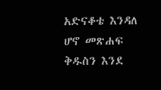አድናቆቴ እንዳለ ሆኖ መጽሐፍ ቅዱስን እንደ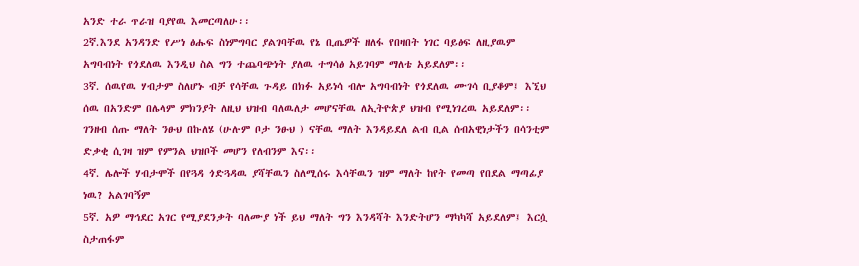አንድ ተራ ጥራዝ ባያየዉ እመርጣለሁ፡፡
2ኛ.እንደ አንዳንድ የሥነ ፅሑፍ ስነምግባር ያልገባቸዉ የኔ ቢጤዎች ዘለፋ የበዛበት ነገር ባይፅፍ ለዚያዉም አግባብነት የጎደለዉ እንዲህ ስል ግን ተጨባጭነት ያለዉ ተግሳፅ አይገባም ማለቴ አይደለም፡፡
3ኛ. ሰዉየዉ ሃብታም ስለሆኑ ብቻ የሳቸዉ ጉዳይ በክፉ አይነሳ ብሎ አግባብነት የጎደለዉ ሙገሳ ቢያቆም፤ እኚህ ሰዉ በአንድም በሌላም ምክንያት ለዚህ ህዝብ ባለዉለታ መሆናቸዉ ለኢትዮጵያ ህዝብ የሚነገረዉ አይደለም፡፡ ገንዘብ ሰጡ ማለት ንፁህ በኩለሄ (ሁሉም ቦታ ንፁህ ) ናቸዉ ማለት እንዳይደለ ልብ ቢል ሰብአዊነታችን በሳንቲም ድቃቂ ሲገዛ ዝም የምንል ህዝቦች መሆን የለብንም እና፡፡
4ኛ. ሌሎች ሃብታሞች በየጓዳ ጎድጓዳዉ ያሻቸዉን ስለሚሰሩ እሳቸዉን ዝም ማለት ከየት የመጣ የበደል ማጣፊያ ነዉ? አልገባኝም
5ኛ. አዎ ማኅደር አገር የሚያደንቃት ባለሙያ ነች ይህ ማለት ግን እንዳሻት እንድትሆን ማካካሻ አይደለም፤ እርሷ ስታጠፋም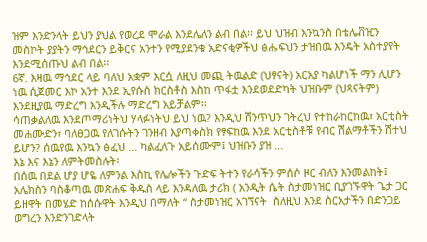ዝም እንድንላት ይህን ያህል የወረደ ሞራል እንደሌለን ልብ በል፡፡ ይህ ህዝብ እንኳንስ በቴሌቭዢን መስኮት ያያትን ማኅደርን ይቅርና አንተን የሚያደንቁ አድናቂዎችህ ፅሑፍህን ታዝበዉ እንዴት አስተያየት እንደሚሰጡህ ልብ በል፡፡
6ኛ. እዛዉ ማኅደር ላይ ባለህ አቋም እርሷ ለዚህ መጪ ትዉልድ (ህፃናት) አርአያ ካልሆነች ማን ሊሆን ነዉ ሲጀመር እኮ አንተ እንደ ኢየሱስ ክርስቶስ እስከ ጥፋቷ እንደወደድካት ህዝቡም (ህጻናትም) እንደዚያዉ ማድረግ እንዲችሉ ማድረግ አይቻልም፡፡
ሳጠቃልለዉ እንደጦማሪነትህ ሃላፉነትህ ይህ ነዉ? እንዲህ ሽንጥህን ገትረህ የተከራከርከዉ፣ አርቲስት መሐሙድን፣ ባለፀጋዉ የለገሱትን ገንዘብ እያጣቀስክ የፃፍከዉ እንደ አርቲስቶቹ የብር ሽልማቶችን ሽተህ ይሆን? ሰዉየዉ እንኳን ፅፈህ … ካልፈለጉ አይሰሙም፤ ህዝቡን ያዝ …
እኔ እና እኔን ለምትመስሉት፡
በሰዉ በደል ሆያ ሆዬ ለምንል እስኪ የሌሎችን ጉድፍ ትተን የራሳችን ምሰሶ ዞር ብለን እንመልከት፤ አሌክስን ባስቆጣዉ መጽሐፍ ቅዱስ ላይ እንዳለዉ ታሪክ ( አንዲት ሴት ስታመነዝር ቢያገኙዋት ጌታ ጋር ይዘዋት በመሄድ ከሰሱዋት እንዲህ በማለት “ ስታመነዝር አገኘናት  ስለዚህ እንደ ስርአታችን በድንጋይ ወግረን እንድንገድላት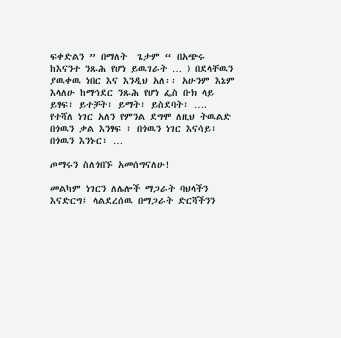ፍቀድልን ” በማለት  ጌታም “ በአጭሩ ከእናንተ ንጹሕ የሆነ ይዉገራት … ) በደላቸዉን ያዉቀዉ ነበር እና እንዲህ አለ፡፡ አሁንም እኔም እላለሁ ከማኅደር ንጹሕ የሆነ ፌስ ቡክ ላይ ይፃፍ፣ ይተቻት፣ ይማት፣ ይስደባት፣ ….
የተሻለ ነገር አለን የምንል ደግሞ ለዚህ ትዉልድ በጎዉን ቃል እንፃፍ ፣ በጎዉን ነገር እናሳይ፣ በጎዉን እንኑር፣ …

ጦማሩን ስለጎበኙ አመሰግናለሁ!

መልካም ነገርን ለሌሎች ማጋራት ባህላችን እናድርግ፤ ላልደረሰዉ በማጋራት ድርሻችንን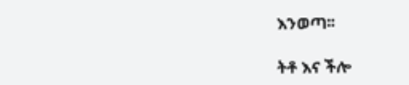እንወጣ፡፡

ትቶ እና ችሎ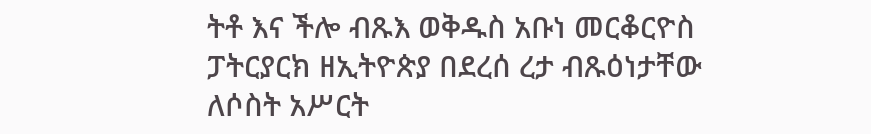ትቶ እና ችሎ ብጹእ ወቅዱስ አቡነ መርቆርዮስ ፓትርያርክ ዘኢትዮጵያ በደረሰ ረታ ብጹዕነታቸው ለሶስት አሥርት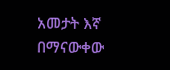አመታት እኛ በማናውቀው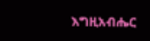እግዚአብሔር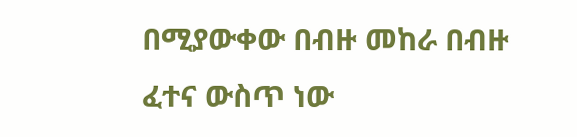በሚያውቀው በብዙ መከራ በብዙ ፈተና ውስጥ ነው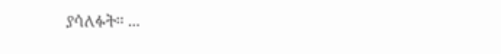ያሳለፉት። ...